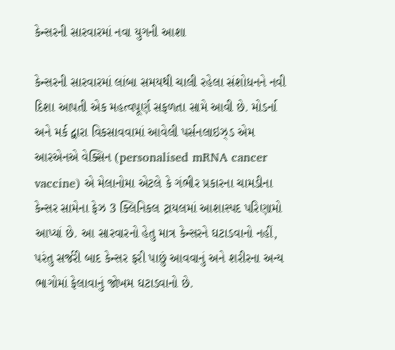કેન્સરની સારવારમાં નવા યુગની આશા

કેન્સરની સારવારમાં લાંબા સમયથી ચાલી રહેલા સંશોધનને નવી દિશા આપતી એક મહત્વપૂર્ણ સફળતા સામે આવી છે. મોડર્ના અને મર્ક દ્વારા વિકસાવવામાં આવેલી પર્સનલાઇઝ્ડ એમ આરએનએ વેક્સિન (personalised mRNA cancer vaccine) એ મેલાનોમા એટલે કે ગંભીર પ્રકારના ચામડીના કેન્સર સામેના ફેઝ 3 ક્લિનિકલ ટ્રાયલમાં આશાસ્પદ પરિણામો આપ્યાં છે. આ સારવારનો હેતુ માત્ર કેન્સરને ઘટાડવાનો નહીં, પરંતુ સર્જરી બાદ કેન્સર ફરી પાછું આવવાનું અને શરીરના અન્ય ભાગોમાં ફેલાવાનું જોખમ ઘટાડવાનો છે.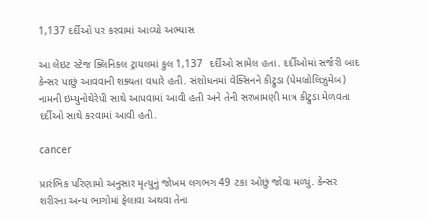1,137 દર્દીઓ પર કરવામાં આવ્યો અભ્યાસ

આ લેઇટ સ્ટેજ ક્લિનિકલ ટ્રાયલમાં કુલ 1,137  દર્દીઓ સામેલ હતા. દર્દીઓમાં સર્જરી બાદ કેન્સર પાછું આવવાની શક્યતા વધારે હતી. સંશોધનમાં વેક્સિનને કીટ્રુડા (પેમબ્રોલિઝુમેબ) નામની ઇમ્યુનોથેરેપી સાથે આપવામાં આવી હતી અને તેની સરખામણી માત્ર કીટ્રુડા મેળવતા દર્દીઓ સાથે કરવામાં આવી હતી.

cancer

પ્રારંભિક પરિણામો અનુસાર મૃત્યુનું જોખમ લગભગ 49 ટકા ઓછું જોવા મળ્યું. કેન્સર શરીરના અન્ય ભાગોમાં ફેલાવા અથવા તેના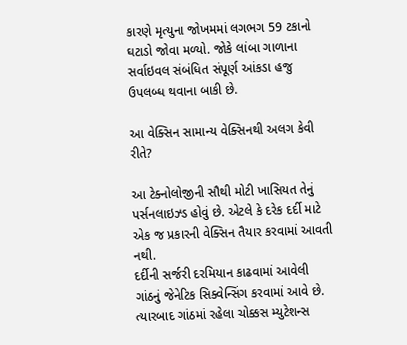કારણે મૃત્યુના જોખમમાં લગભગ 59 ટકાનો ઘટાડો જોવા મળ્યો. જોકે લાંબા ગાળાના સર્વાઇવલ સંબંધિત સંપૂર્ણ આંકડા હજુ ઉપલબ્ધ થવાના બાકી છે.

આ વેક્સિન સામાન્ય વેક્સિનથી અલગ કેવી રીતે?

આ ટેક્નોલોજીની સૌથી મોટી ખાસિયત તેનું પર્સનલાઇઝ્ડ હોવું છે. એટલે કે દરેક દર્દી માટે એક જ પ્રકારની વેક્સિન તૈયાર કરવામાં આવતી નથી.
દર્દીની સર્જરી દરમિયાન કાઢવામાં આવેલી ગાંઠનું જેનેટિક સિક્વેન્સિંગ કરવામાં આવે છે. ત્યારબાદ ગાંઠમાં રહેલા ચોક્કસ મ્યુટેશન્સ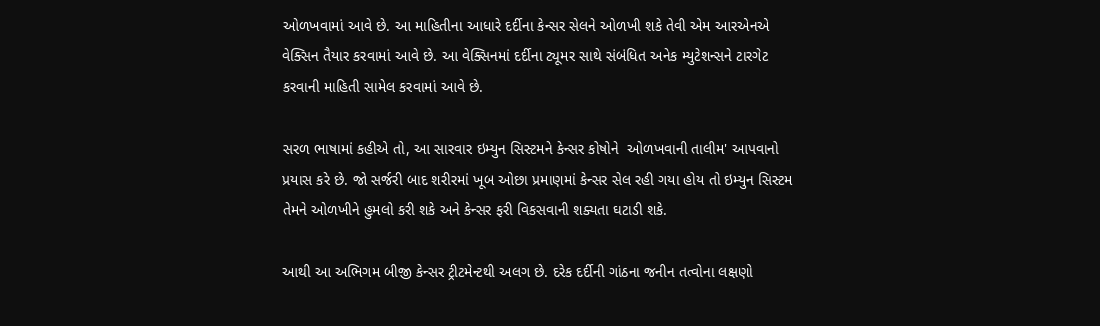ઓળખવામાં આવે છે. આ માહિતીના આધારે દર્દીના કેન્સર સેલને ઓળખી શકે તેવી એમ આરએનએ વેક્સિન તૈયાર કરવામાં આવે છે. આ વેક્સિનમાં દર્દીના ટ્યૂમર સાથે સંબંધિત અનેક મ્યુટેશન્સને ટારગેટ કરવાની માહિતી સામેલ કરવામાં આવે છે.

સરળ ભાષામાં કહીએ તો, આ સારવાર ઇમ્યુન સિસ્ટમને કેન્સર કોષોને  ઓળખવાની તાલીમ' આપવાનો પ્રયાસ કરે છે. જો સર્જરી બાદ શરીરમાં ખૂબ ઓછા પ્રમાણમાં કેન્સર સેલ રહી ગયા હોય તો ઇમ્યુન સિસ્ટમ તેમને ઓળખીને હુમલો કરી શકે અને કેન્સર ફરી વિકસવાની શક્યતા ઘટાડી શકે.

આથી આ અભિગમ બીજી કેન્સર ટ્રીટમેન્ટથી અલગ છે. દરેક દર્દીની ગાંઠના જનીન તત્વોના લક્ષણો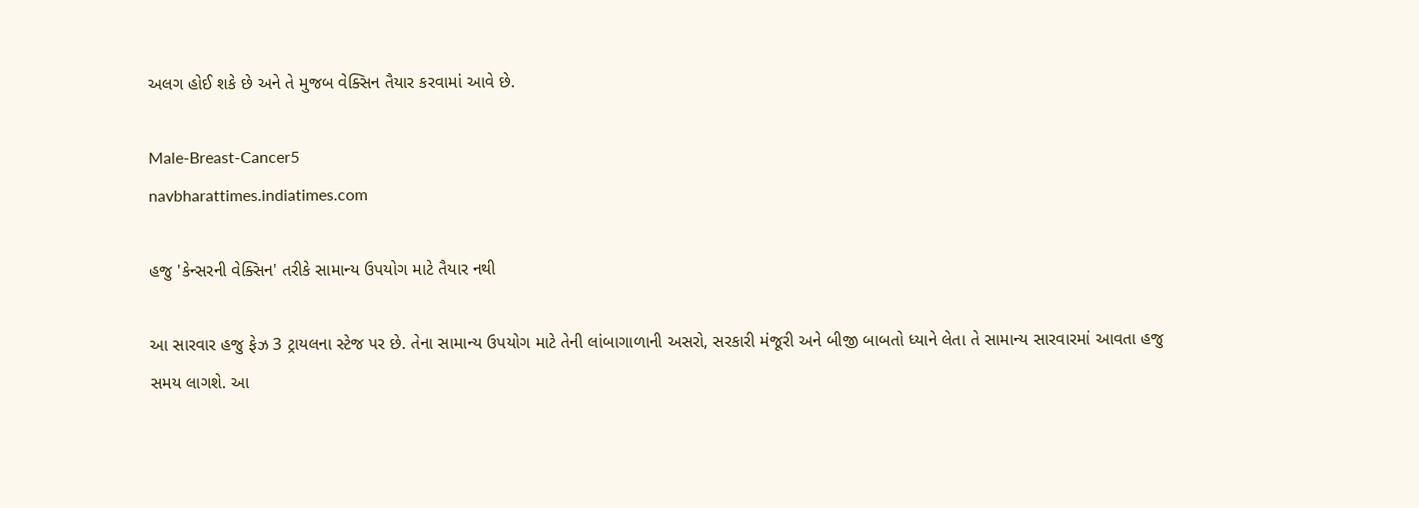અલગ હોઈ શકે છે અને તે મુજબ વેક્સિન તૈયાર કરવામાં આવે છે.

Male-Breast-Cancer5
navbharattimes.indiatimes.com

હજુ 'કેન્સરની વેક્સિન' તરીકે સામાન્ય ઉપયોગ માટે તૈયાર નથી

આ સારવાર હજુ ફેઝ 3 ટ્રાયલના સ્ટેજ પર છે. તેના સામાન્ય ઉપયોગ માટે તેની લાંબાગાળાની અસરો, સરકારી મંજૂરી અને બીજી બાબતો ધ્યાને લેતા તે સામાન્ય સારવારમાં આવતા હજુ સમય લાગશે. આ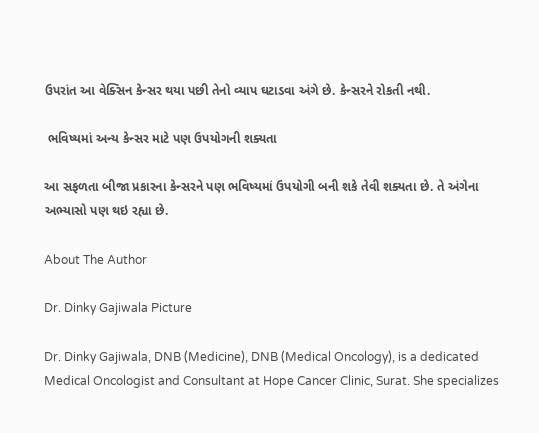ઉપરાંત આ વેક્સિન કેન્સર થયા પછી તેનો વ્યાપ ઘટાડવા અંગે છે. કેન્સરને રોકતી નથી.

 ભવિષ્યમાં અન્ય કેન્સર માટે પણ ઉપયોગની શક્યતા

આ સફળતા બીજા પ્રકારના કેન્સરને પણ ભવિષ્યમાં ઉપયોગી બની શકે તેવી શક્યતા છે. તે અંગેના અભ્યાસો પણ થઇ રહ્યા છે.

About The Author

Dr. Dinky Gajiwala Picture

Dr. Dinky Gajiwala, DNB (Medicine), DNB (Medical Oncology), is a dedicated Medical Oncologist and Consultant at Hope Cancer Clinic, Surat. She specializes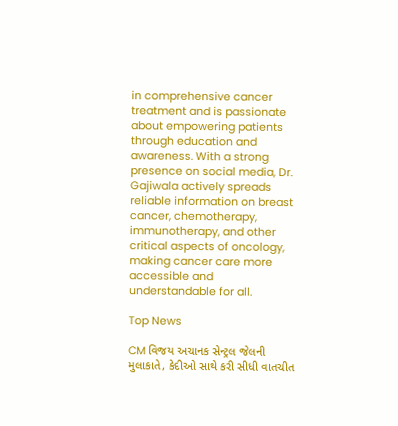in comprehensive cancer treatment and is passionate about empowering patients through education and awareness. With a strong presence on social media, Dr. Gajiwala actively spreads reliable information on breast cancer, chemotherapy, immunotherapy, and other critical aspects of oncology, making cancer care more accessible and understandable for all.

Top News

CM વિજય અચાનક સેન્ટ્રલ જેલની મુલાકાતે, કેદીઓ સાથે કરી સીધી વાતચીત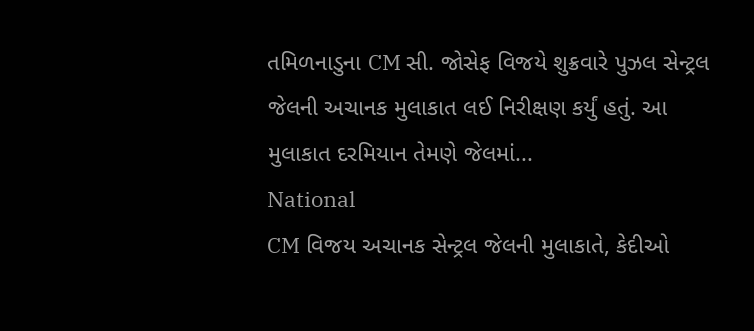તમિળનાડુના CM સી. જોસેફ વિજયે શુક્રવારે પુઝલ સેન્ટ્રલ જેલની અચાનક મુલાકાત લઈ નિરીક્ષણ કર્યું હતું. આ મુલાકાત દરમિયાન તેમણે જેલમાં...
National
CM વિજય અચાનક સેન્ટ્રલ જેલની મુલાકાતે, કેદીઓ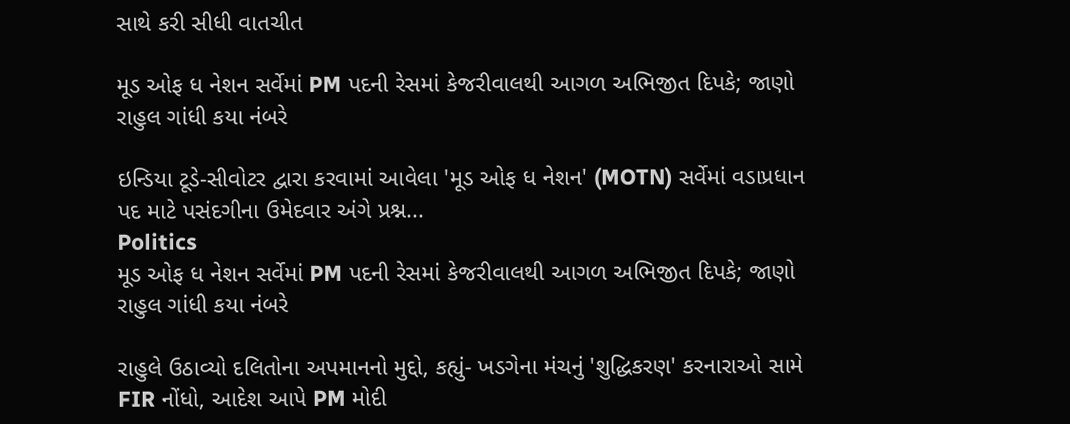સાથે કરી સીધી વાતચીત

મૂડ ઓફ ધ નેશન સર્વેમાં PM પદની રેસમાં કેજરીવાલથી આગળ અભિજીત દિપકે; જાણો રાહુલ ગાંધી કયા નંબરે

ઇન્ડિયા ટૂડે-સીવોટર દ્વારા કરવામાં આવેલા 'મૂડ ઓફ ધ નેશન' (MOTN) સર્વેમાં વડાપ્રધાન પદ માટે પસંદગીના ઉમેદવાર અંગે પ્રશ્ન...
Politics
મૂડ ઓફ ધ નેશન સર્વેમાં PM પદની રેસમાં કેજરીવાલથી આગળ અભિજીત દિપકે; જાણો રાહુલ ગાંધી કયા નંબરે

રાહુલે ઉઠાવ્યો દલિતોના અપમાનનો મુદ્દો, કહ્યું- ખડગેના મંચનું 'શુદ્ધિકરણ' કરનારાઓ સામે FIR નોંધો, આદેશ આપે PM મોદી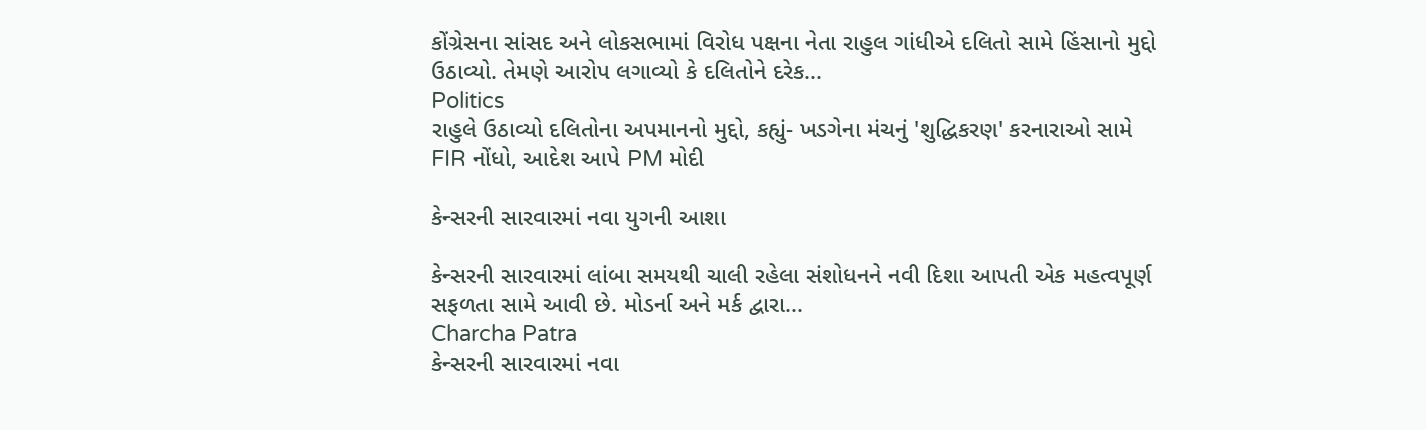કોંગ્રેસના સાંસદ અને લોકસભામાં વિરોધ પક્ષના નેતા રાહુલ ગાંધીએ દલિતો સામે હિંસાનો મુદ્દો ઉઠાવ્યો. તેમણે આરોપ લગાવ્યો કે દલિતોને દરેક...
Politics
રાહુલે ઉઠાવ્યો દલિતોના અપમાનનો મુદ્દો, કહ્યું- ખડગેના મંચનું 'શુદ્ધિકરણ' કરનારાઓ સામે FIR નોંધો, આદેશ આપે PM મોદી

કેન્સરની સારવારમાં નવા યુગની આશા

કેન્સરની સારવારમાં લાંબા સમયથી ચાલી રહેલા સંશોધનને નવી દિશા આપતી એક મહત્વપૂર્ણ સફળતા સામે આવી છે. મોડર્ના અને મર્ક દ્વારા...
Charcha Patra
કેન્સરની સારવારમાં નવા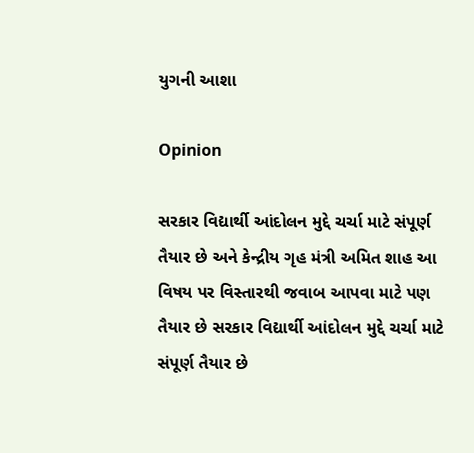યુગની આશા

Opinion

સરકાર વિદ્યાર્થી આંદોલન મુદ્દે ચર્ચા માટે સંપૂર્ણ તૈયાર છે અને કેન્દ્રીય ગૃહ મંત્રી અમિત શાહ આ વિષય પર વિસ્તારથી જવાબ આપવા માટે પણ તૈયાર છે સરકાર વિદ્યાર્થી આંદોલન મુદ્દે ચર્ચા માટે સંપૂર્ણ તૈયાર છે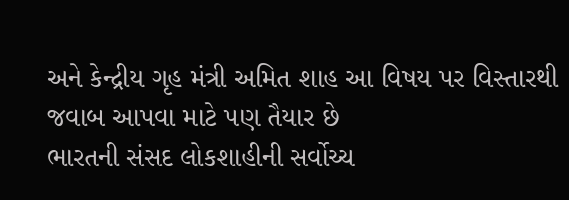અને કેન્દ્રીય ગૃહ મંત્રી અમિત શાહ આ વિષય પર વિસ્તારથી જવાબ આપવા માટે પણ તૈયાર છે
ભારતની સંસદ લોકશાહીની સર્વોચ્ચ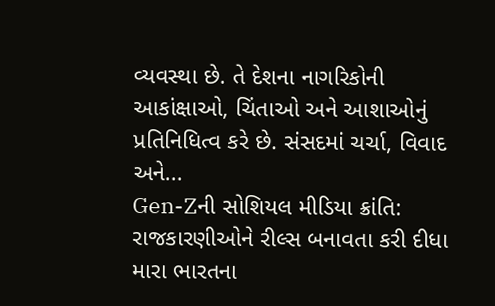વ્યવસ્થા છે. તે દેશના નાગરિકોની આકાંક્ષાઓ, ચિંતાઓ અને આશાઓનું પ્રતિનિધિત્વ કરે છે. સંસદમાં ચર્ચા, વિવાદ અને...
Gen-Zની સોશિયલ મીડિયા ક્રાંતિ: રાજકારણીઓને રીલ્સ બનાવતા કરી દીધા
મારા ભારતના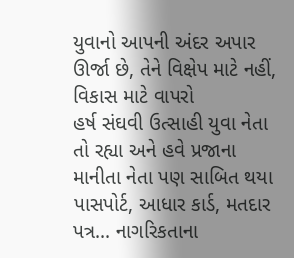યુવાનો આપની અંદર અપાર ઊર્જા છે, તેને વિક્ષેપ માટે નહીં, વિકાસ માટે વાપરો
હર્ષ સંઘવી ઉત્સાહી યુવા નેતા તો રહ્યા અને હવે પ્રજાના માનીતા નેતા પણ સાબિત થયા
પાસપોર્ટ, આધાર કાર્ડ, મતદાર પત્ર... નાગરિકતાના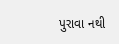પુરાવા નથી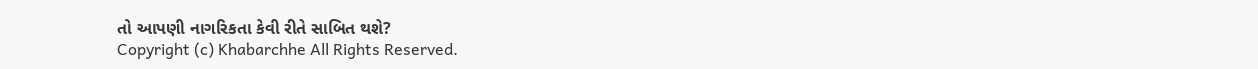તો આપણી નાગરિકતા કેવી રીતે સાબિત થશે?
Copyright (c) Khabarchhe All Rights Reserved.